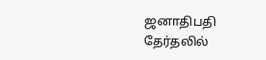ஜனாதிபதி தேர்தலில்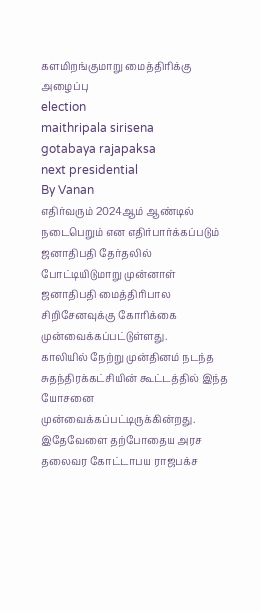களமிறங்குமாறு மைத்திரிக்கு அழைப்பு
election
maithripala sirisena
gotabaya rajapaksa
next presidential
By Vanan
எதிர்வரும் 2024ஆம் ஆண்டில் நடைபெறும் என எதிர்பார்க்கப்படும் ஜனாதிபதி தேர்தலில் போட்டியிடுமாறு முன்னாள் ஜனாதிபதி மைத்திரிபால சிறிசேனவுக்கு கோரிக்கை முன்வைக்கப்பட்டுள்ளது.
காலியில் நேற்று முன்தினம் நடந்த சுதந்திரக்கட்சியின் கூட்டத்தில் இந்த யோசனை முன்வைக்கப்பட்டிருக்கின்றது.
இதேவேளை தற்போதைய அரச தலைவர கோட்டாபய ராஜபக்ச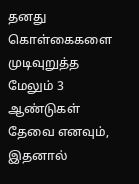தனது கொள்கைகளை முடிவுறுத்த மேலும் 3 ஆண்டுகள் தேவை எனவும், இதனால்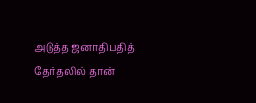அடுத்த ஜனாதிபதித் தேர்தலில் தான்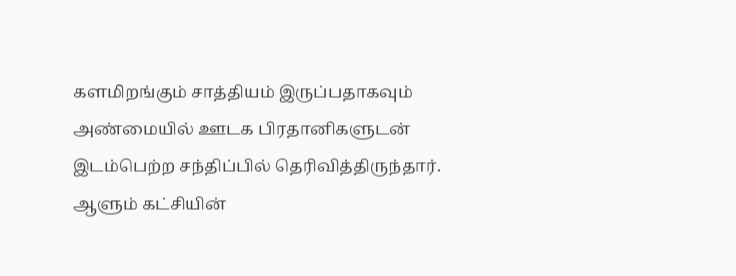களமிறங்கும் சாத்தியம் இருப்பதாகவும் அண்மையில் ஊடக பிரதானிகளுடன் இடம்பெற்ற சந்திப்பில் தெரிவித்திருந்தார்.
ஆளும் கட்சியின்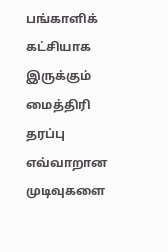பங்காளிக் கட்சியாக இருக்கும் மைத்திரி தரப்பு எவ்வாறான முடிவுகளை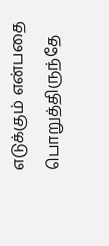எடுக்கும் என்பதை பொறுத்திருந்தே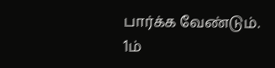பார்க்க வேண்டும்.
1ம்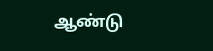ஆண்டு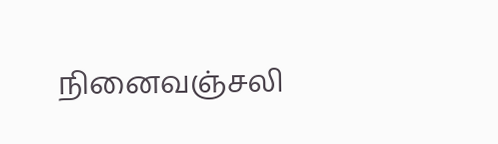நினைவஞ்சலி